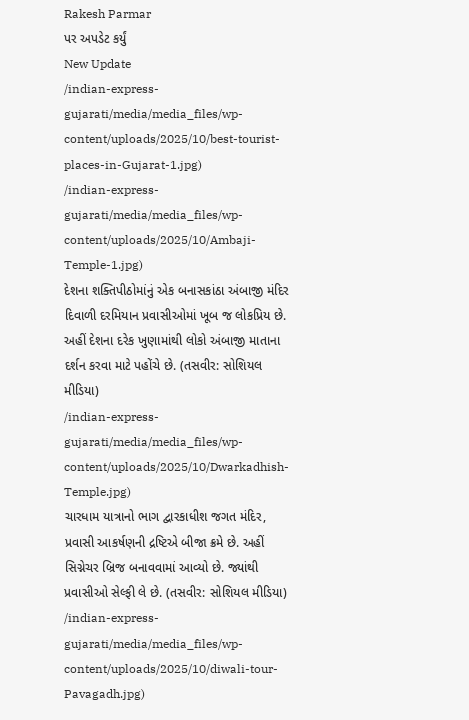Rakesh Parmar
પર અપડેટ કર્યું
New Update
/indian-express-gujarati/media/media_files/wp-content/uploads/2025/10/best-tourist-places-in-Gujarat-1.jpg)
/indian-express-gujarati/media/media_files/wp-content/uploads/2025/10/Ambaji-Temple-1.jpg)
દેશના શક્તિપીઠોમાંનું એક બનાસકાંઠા અંબાજી મંદિર દિવાળી દરમિયાન પ્રવાસીઓમાં ખૂબ જ લોકપ્રિય છે. અહીં દેશના દરેક ખુણામાંથી લોકો અંબાજી માતાના દર્શન કરવા માટે પહોંચે છે. (તસવીર: સોશિયલ મીડિયા)
/indian-express-gujarati/media/media_files/wp-content/uploads/2025/10/Dwarkadhish-Temple.jpg)
ચારધામ યાત્રાનો ભાગ દ્વારકાધીશ જગત મંદિર, પ્રવાસી આકર્ષણની દ્રષ્ટિએ બીજા ક્રમે છે. અહીં સિગ્નેચર બ્રિજ બનાવવામાં આવ્યો છે. જ્યાંથી પ્રવાસીઓ સેલ્ફી લે છે. (તસવીર: સોશિયલ મીડિયા)
/indian-express-gujarati/media/media_files/wp-content/uploads/2025/10/diwali-tour-Pavagadh.jpg)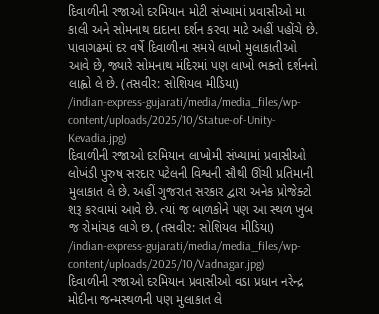દિવાળીની રજાઓ દરમિયાન મોટી સંખ્યામાં પ્રવાસીઓ મા કાલી અને સોમનાથ દાદાના દર્શન કરવા માટે અહીં પહોંચે છે. પાવાગઢમાં દર વર્ષે દિવાળીના સમયે લાખો મુલાકાતીઓ આવે છે, જ્યારે સોમનાથ મંદિરમાં પણ લાખો ભક્તો દર્શનનો લાહ્વો લે છે. (તસવીર: સોશિયલ મીડિયા)
/indian-express-gujarati/media/media_files/wp-content/uploads/2025/10/Statue-of-Unity-Kevadia.jpg)
દિવાળીની રજાઓ દરમિયાન લાખોમી સંખ્યામાં પ્રવાસીઓ લોખંડી પુરુષ સરદાર પટેલની વિશ્વની સૌથી ઊંચી પ્રતિમાની મુલાકાત લે છે. અહીં ગુજરાત સરકાર દ્વારા અનેક પ્રોજેક્ટો શરૂ કરવામાં આવે છે. ત્યાં જ બાળકોને પણ આ સ્થળ ખુબ જ રોમાંચક લાગે છ. (તસવીર: સોશિયલ મીડિયા)
/indian-express-gujarati/media/media_files/wp-content/uploads/2025/10/Vadnagar.jpg)
દિવાળીની રજાઓ દરમિયાન પ્રવાસીઓ વડા પ્રધાન નરેન્દ્ર મોદીના જન્મસ્થળની પણ મુલાકાત લે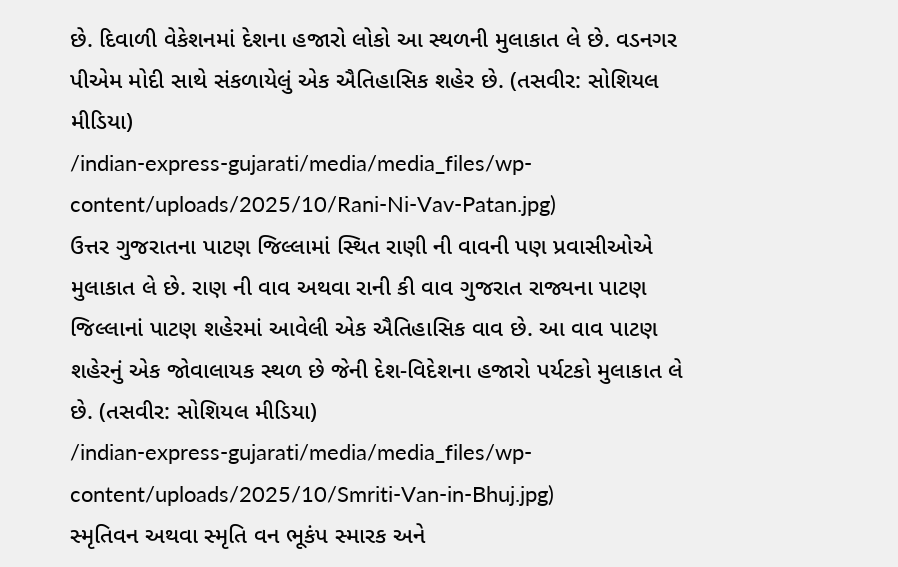છે. દિવાળી વેકેશનમાં દેશના હજારો લોકો આ સ્થળની મુલાકાત લે છે. વડનગર પીએમ મોદી સાથે સંકળાયેલું એક ઐતિહાસિક શહેર છે. (તસવીર: સોશિયલ મીડિયા)
/indian-express-gujarati/media/media_files/wp-content/uploads/2025/10/Rani-Ni-Vav-Patan.jpg)
ઉત્તર ગુજરાતના પાટણ જિલ્લામાં સ્થિત રાણી ની વાવની પણ પ્રવાસીઓએ મુલાકાત લે છે. રાણ ની વાવ અથવા રાની કી વાવ ગુજરાત રાજ્યના પાટણ જિલ્લાનાં પાટણ શહેરમાં આવેલી એક ઐતિહાસિક વાવ છે. આ વાવ પાટણ શહેરનું એક જોવાલાયક સ્થળ છે જેની દેશ-વિદેશના હજારો પર્યટકો મુલાકાત લે છે. (તસવીર: સોશિયલ મીડિયા)
/indian-express-gujarati/media/media_files/wp-content/uploads/2025/10/Smriti-Van-in-Bhuj.jpg)
સ્મૃતિવન અથવા સ્મૃતિ વન ભૂકંપ સ્મારક અને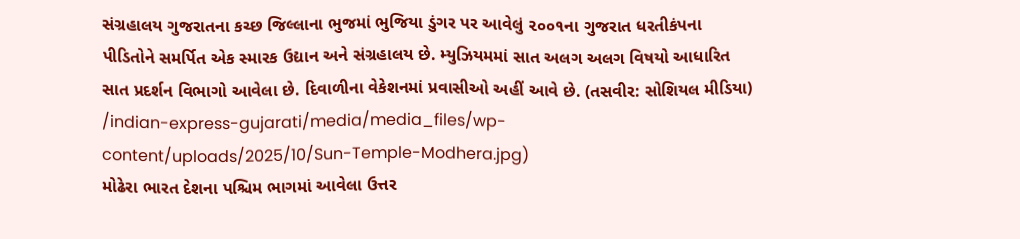સંગ્રહાલય ગુજરાતના કચ્છ જિલ્લાના ભુજમાં ભુજિયા ડુંગર પર આવેલું ૨૦૦૧ના ગુજરાત ધરતીકંપના પીડિતોને સમર્પિત એક સ્મારક ઉદ્યાન અને સંગ્રહાલય છે. મ્યુઝિયમમાં સાત અલગ અલગ વિષયો આધારિત સાત પ્રદર્શન વિભાગો આવેલા છે. દિવાળીના વેકેશનમાં પ્રવાસીઓ અહીં આવે છે. (તસવીર: સોશિયલ મીડિયા)
/indian-express-gujarati/media/media_files/wp-content/uploads/2025/10/Sun-Temple-Modhera.jpg)
મોઢેરા ભારત દેશના પશ્ચિમ ભાગમાં આવેલા ઉત્તર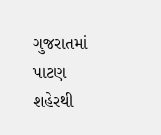ગુજરાતમાં પાટણ શહેરથી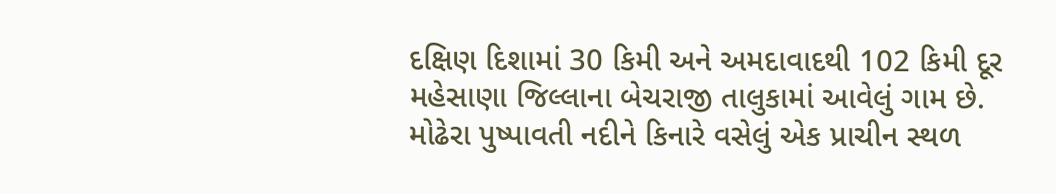દક્ષિણ દિશામાં 30 કિમી અને અમદાવાદથી 102 કિમી દૂર મહેસાણા જિલ્લાના બેચરાજી તાલુકામાં આવેલું ગામ છે. મોઢેરા પુષ્પાવતી નદીને કિનારે વસેલું એક પ્રાચીન સ્થળ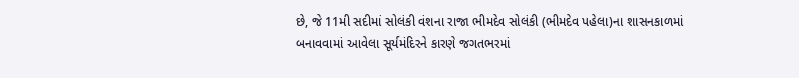છે, જે 11મી સદીમાં સોલંકી વંશના રાજા ભીમદેવ સોલંકી (ભીમદેવ પહેલા)ના શાસનકાળમાં બનાવવામાં આવેલા સૂર્યમંદિરને કારણે જગતભરમાં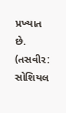પ્રખ્યાત છે. (તસવીર: સોશિયલ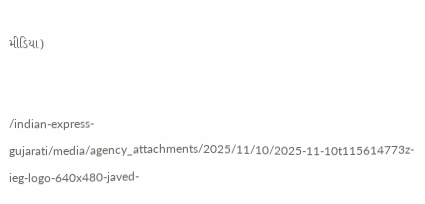મીડિયા)


/indian-express-gujarati/media/agency_attachments/2025/11/10/2025-11-10t115614773z-ieg-logo-640x480-javed-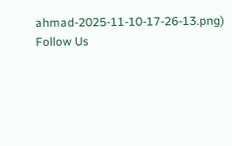ahmad-2025-11-10-17-26-13.png)
Follow Us